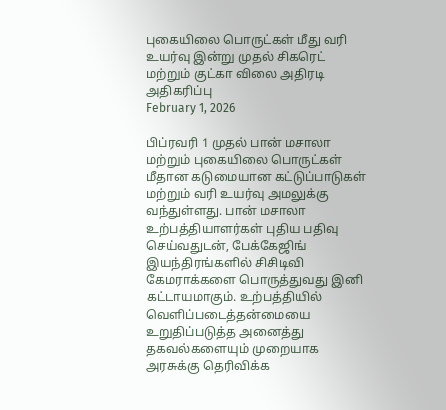புகையிலை பொருட்கள் மீது வரி உயர்வு இன்று முதல் சிகரெட் மற்றும் குட்கா விலை அதிரடி அதிகரிப்பு
February 1, 2026

பிப்ரவரி 1 முதல் பான் மசாலா மற்றும் புகையிலை பொருட்கள் மீதான கடுமையான கட்டுப்பாடுகள் மற்றும் வரி உயர்வு அமலுக்கு வந்துள்ளது. பான் மசாலா உற்பத்தியாளர்கள் புதிய பதிவு செய்வதுடன், பேக்கேஜிங் இயந்திரங்களில் சிசிடிவி கேமராக்களை பொருத்துவது இனி கட்டாயமாகும். உற்பத்தியில் வெளிப்படைத்தன்மையை உறுதிப்படுத்த அனைத்து தகவல்களையும் முறையாக அரசுக்கு தெரிவிக்க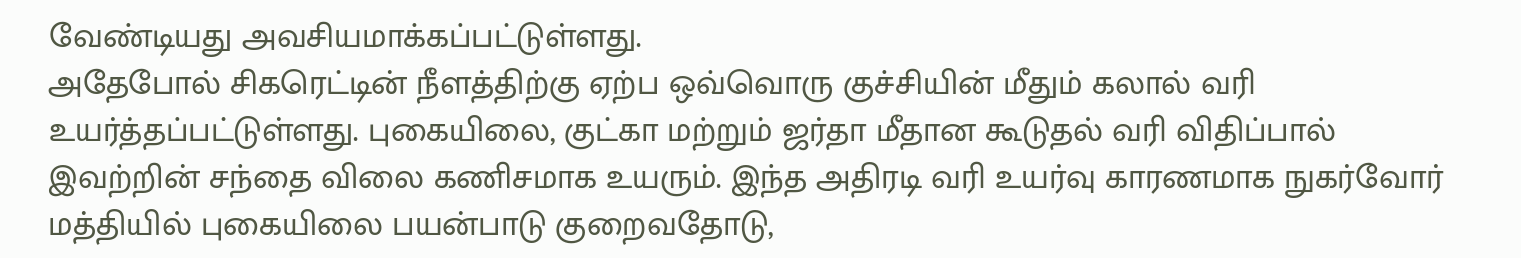வேண்டியது அவசியமாக்கப்பட்டுள்ளது.
அதேபோல் சிகரெட்டின் நீளத்திற்கு ஏற்ப ஒவ்வொரு குச்சியின் மீதும் கலால் வரி உயர்த்தப்பட்டுள்ளது. புகையிலை, குட்கா மற்றும் ஜர்தா மீதான கூடுதல் வரி விதிப்பால் இவற்றின் சந்தை விலை கணிசமாக உயரும். இந்த அதிரடி வரி உயர்வு காரணமாக நுகர்வோர் மத்தியில் புகையிலை பயன்பாடு குறைவதோடு,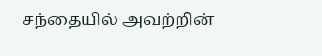சந்தையில் அவற்றின்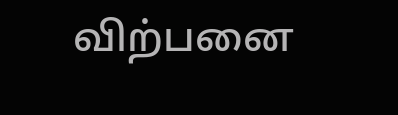விற்பனை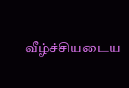வீழ்ச்சியடைய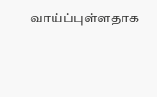வாய்ப்புள்ளதாக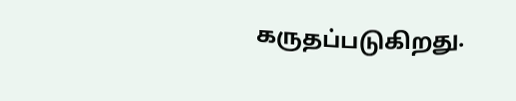கருதப்படுகிறது.